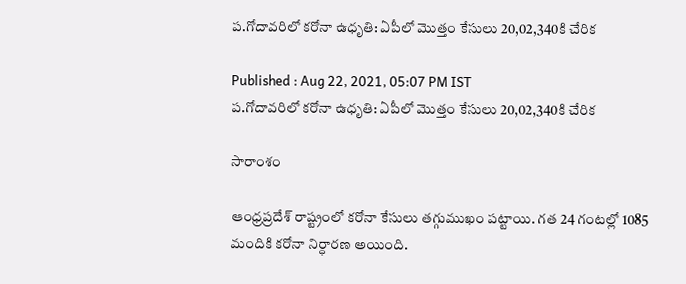ప.గోదావరిలో కరోనా ఉధృతి: ఏపీలో మొత్తం కేసులు 20,02,340కి చేరిక

Published : Aug 22, 2021, 05:07 PM IST
ప.గోదావరిలో కరోనా ఉధృతి: ఏపీలో మొత్తం కేసులు 20,02,340కి చేరిక

సారాంశం

ఆంధ్రప్రదేశ్ రాష్ట్రంలో కరోనా కేసులు తగ్గుముఖం పట్టాయి. గత 24 గంటల్లో 1085 మందికి కరోనా నిర్ధారణ అయింది.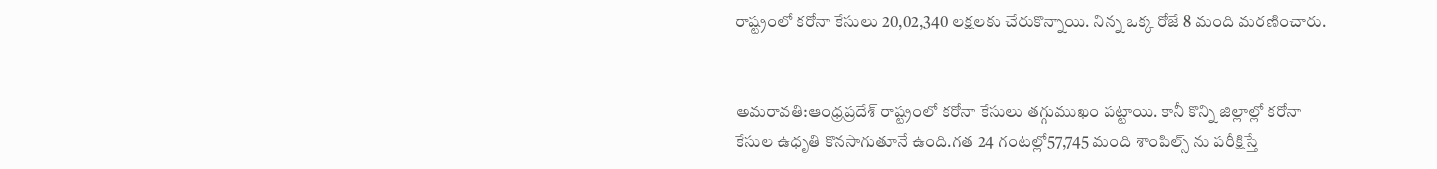రాష్ట్రంలో కరోనా కేసులు 20,02,340 లక్షలకు చేరుకొన్నాయి. నిన్న ఒక్క రోజే 8 మంది మరణించారు.


అమరావతి:ఆంధ్రప్రదేశ్ రాష్ట్రంలో కరోనా కేసులు తగ్గుముఖం పట్టాయి. కానీ కొన్ని జిల్లాల్లో కరోనా కేసుల ఉధృతి కొనసాగుతూనే ఉంది.గత 24 గంటల్లో57,745 మంది శాంపిల్స్ ను పరీక్షిస్తే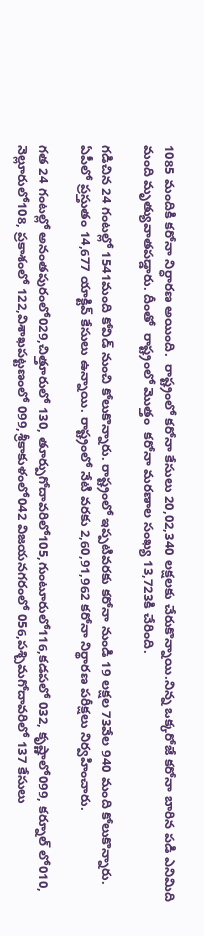1085 మందికి కరోనా నిర్ధారణ అయింది.  రాష్ట్రంలో కరోనా కేసులు 20,02,340 లక్షలకు చేరుకొన్నాయి.నిన్న ఒక్కరోజే కరోనా బారిన పడి ఎనిమిది మంది మృత్యువాతపడ్డారు. దీంతో  రాష్ట్రంలో మొత్తం  కరోనా మరణాల సంఖ్య 13,723కి చేరింది.

గడిచిన 24 గంటల్లో 1541మంది కోవిడ్‌ నుంచి కోలుకొన్నారు. రాష్ట్రంలో ఇప్పటివరకు కరోనా నుండి 19 లక్షల 73వేల 940 మంది కోలుకొన్నారు. ఏపీలో ప్రస్తుతం 14,677 యాక్టివ్‌ కేసులు ఉన్నాయి. రాష్ట్రంలో నేటి వరకు 2,60,91,962 కరోనా నిర్థారణ పరీక్షలు నిర్వహించారు.

గత 24 గంటల్లో అనంతపురంలో029,చిత్తూరులో 130, తూర్పుగోదావరిలో105,గుంటూరులో116,కడపలో 032, కృష్ణాలో099, కర్నూల్ లో010, నెల్లూరులో108, ప్రకాశంలో 122,విశాఖపట్టణంలో 099,శ్రీకాకుళంలో042 విజయనగరంలో 056,పశ్చిమగోదావరిలో 137 కేసులు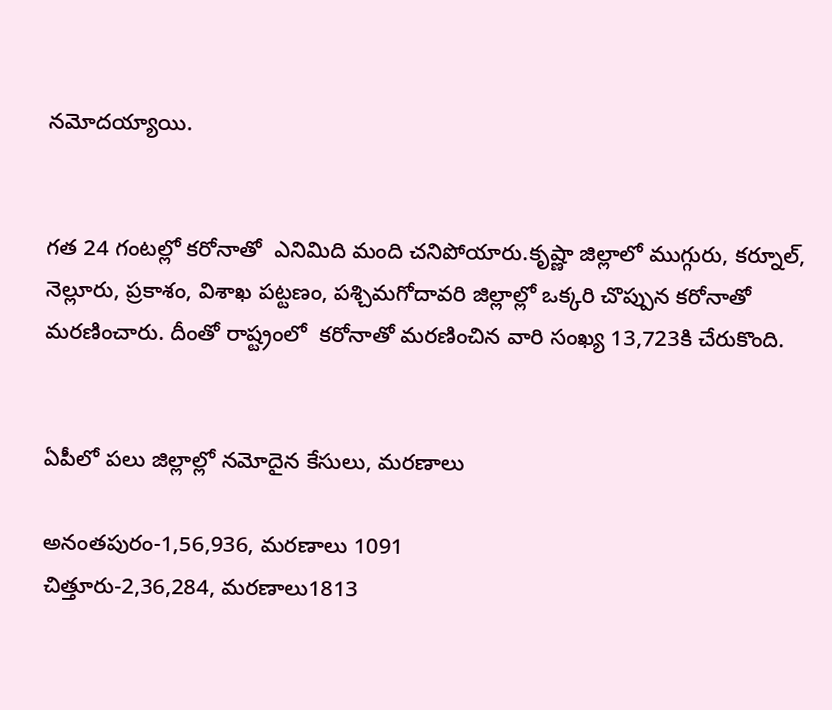నమోదయ్యాయి.


గత 24 గంటల్లో కరోనాతో  ఎనిమిది మంది చనిపోయారు.కృష్ణా జిల్లాలో ముగ్గురు, కర్నూల్, నెల్లూరు, ప్రకాశం, విశాఖ పట్టణం, పశ్చిమగోదావరి జిల్లాల్లో ఒక్కరి చొప్పున కరోనాతో మరణించారు. దీంతో రాష్ట్రంలో  కరోనాతో మరణించిన వారి సంఖ్య 13,723కి చేరుకొంది.


ఏపీలో పలు జిల్లాల్లో నమోదైన కేసులు, మరణాలు

అనంతపురం-1,56,936, మరణాలు 1091
చిత్తూరు-2,36,284, మరణాలు1813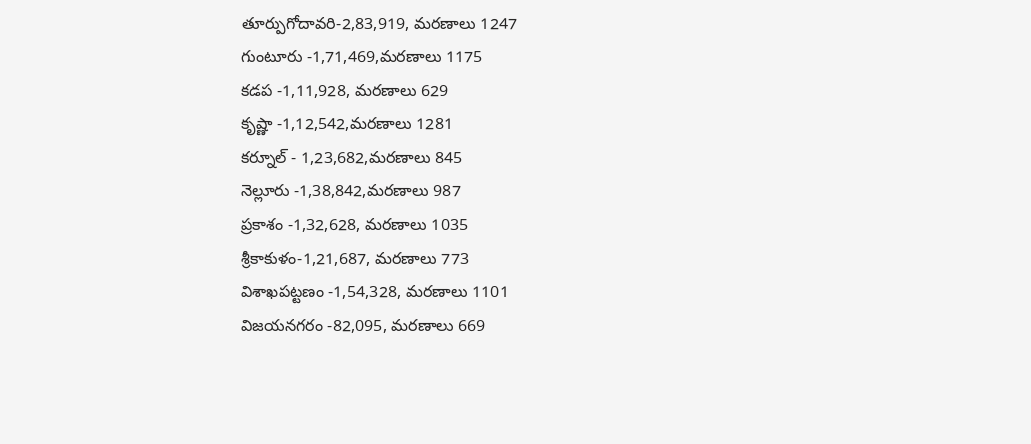తూర్పుగోదావరి-2,83,919, మరణాలు 1247
గుంటూరు -1,71,469,మరణాలు 1175
కడప -1,11,928, మరణాలు 629
కృష్ణా -1,12,542,మరణాలు 1281
కర్నూల్ - 1,23,682,మరణాలు 845
నెల్లూరు -1,38,842,మరణాలు 987
ప్రకాశం -1,32,628, మరణాలు 1035
శ్రీకాకుళం-1,21,687, మరణాలు 773
విశాఖపట్టణం -1,54,328, మరణాలు 1101
విజయనగరం -82,095, మరణాలు 669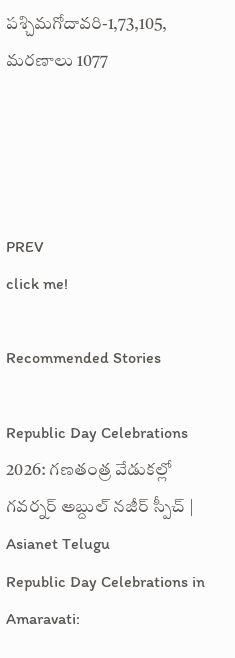పశ్చిమగోదావరి-1,73,105, మరణాలు 1077




PREV
click me!

Recommended Stories

Republic Day Celebrations 2026: గణతంత్ర వేడుకల్లో గవర్నర్ అబ్దుల్ నజీర్ స్పీచ్ | Asianet Telugu
Republic Day Celebrations in Amaravati: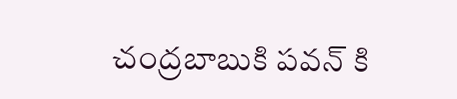చంద్రబాబుకి పవన్ కి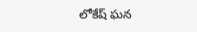లోకేష్ ఘన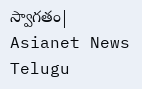స్వాగతం| Asianet News Telugu